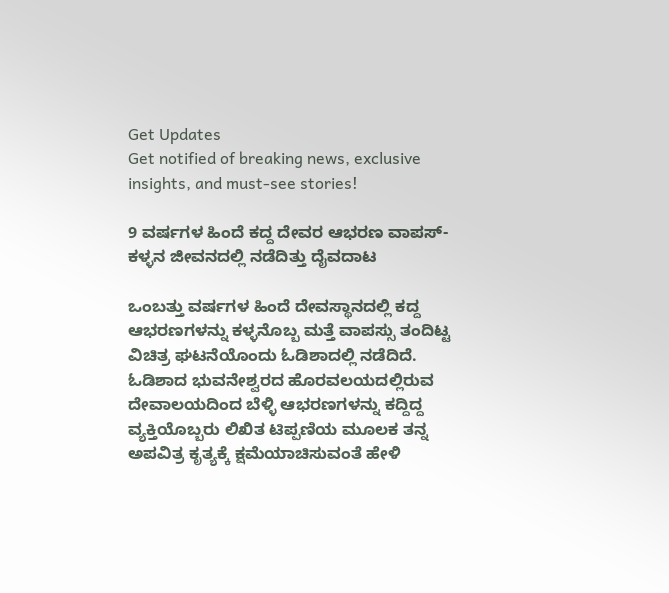Get Updates
Get notified of breaking news, exclusive insights, and must-see stories!

9 ವರ್ಷಗಳ ಹಿಂದೆ ಕದ್ದ ದೇವರ ಆಭರಣ ವಾಪಸ್- ಕಳ್ಳನ ಜೀವನದಲ್ಲಿ ನಡೆದಿತ್ತು ದೈವದಾಟ

ಒಂಬತ್ತು ವರ್ಷಗಳ ಹಿಂದೆ ದೇವಸ್ಥಾನದಲ್ಲಿ ಕದ್ದ ಆಭರಣಗಳನ್ನು ಕಳ್ಳನೊಬ್ಬ ಮತ್ತೆ ವಾಪಸ್ಸು ತಂದಿಟ್ಟ ವಿಚಿತ್ರ ಘಟನೆಯೊಂದು ಓಡಿಶಾದಲ್ಲಿ ನಡೆದಿದೆ. ಓಡಿಶಾದ ಭುವನೇಶ್ವರದ ಹೊರವಲಯದಲ್ಲಿರುವ ದೇವಾಲಯದಿಂದ ಬೆಳ್ಳಿ ಆಭರಣಗಳನ್ನು ಕದ್ದಿದ್ದ ವ್ಯಕ್ತಿಯೊಬ್ಬರು ಲಿಖಿತ ಟಿಪ್ಪಣಿಯ ಮೂಲಕ ತನ್ನ ಅಪವಿತ್ರ ಕೃತ್ಯಕ್ಕೆ ಕ್ಷಮೆಯಾಚಿಸುವಂತೆ ಹೇಳಿ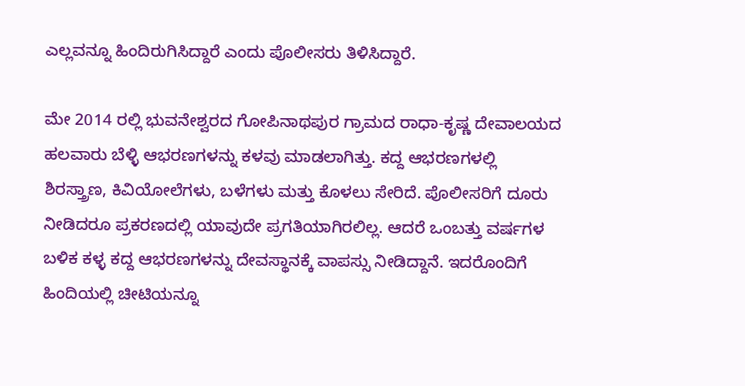ಎಲ್ಲವನ್ನೂ ಹಿಂದಿರುಗಿಸಿದ್ದಾರೆ ಎಂದು ಪೊಲೀಸರು ತಿಳಿಸಿದ್ದಾರೆ.

ಮೇ 2014 ರಲ್ಲಿ ಭುವನೇಶ್ವರದ ಗೋಪಿನಾಥಪುರ ಗ್ರಾಮದ ರಾಧಾ-ಕೃಷ್ಣ ದೇವಾಲಯದ ಹಲವಾರು ಬೆಳ್ಳಿ ಆಭರಣಗಳನ್ನು ಕಳವು ಮಾಡಲಾಗಿತ್ತು. ಕದ್ದ ಆಭರಣಗಳಲ್ಲಿ ಶಿರಸ್ತ್ರಾಣ, ಕಿವಿಯೋಲೆಗಳು, ಬಳೆಗಳು ಮತ್ತು ಕೊಳಲು ಸೇರಿದೆ. ಪೊಲೀಸರಿಗೆ ದೂರು ನೀಡಿದರೂ ಪ್ರಕರಣದಲ್ಲಿ ಯಾವುದೇ ಪ್ರಗತಿಯಾಗಿರಲಿಲ್ಲ. ಆದರೆ ಒಂಬತ್ತು ವರ್ಷಗಳ ಬಳಿಕ ಕಳ್ಳ ಕದ್ದ ಆಭರಣಗಳನ್ನು ದೇವಸ್ಥಾನಕ್ಕೆ ವಾಪಸ್ಸು ನೀಡಿದ್ದಾನೆ. ಇದರೊಂದಿಗೆ ಹಿಂದಿಯಲ್ಲಿ ಚೀಟಿಯನ್ನೂ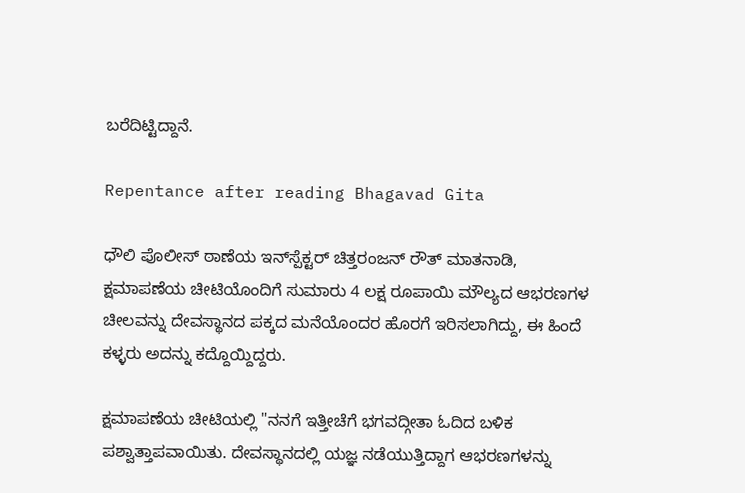ಬರೆದಿಟ್ಟಿದ್ದಾನೆ.

Repentance after reading Bhagavad Gita

ಧೌಲಿ ಪೊಲೀಸ್ ಠಾಣೆಯ ಇನ್‌ಸ್ಪೆಕ್ಟರ್‌ ಚಿತ್ತರಂಜನ್‌ ರೌತ್‌ ಮಾತನಾಡಿ, ಕ್ಷಮಾಪಣೆಯ ಚೀಟಿಯೊಂದಿಗೆ ಸುಮಾರು 4 ಲಕ್ಷ ರೂಪಾಯಿ ಮೌಲ್ಯದ ಆಭರಣಗಳ ಚೀಲವನ್ನು ದೇವಸ್ಥಾನದ ಪಕ್ಕದ ಮನೆಯೊಂದರ ಹೊರಗೆ ಇರಿಸಲಾಗಿದ್ದು, ಈ ಹಿಂದೆ ಕಳ್ಳರು ಅದನ್ನು ಕದ್ದೊಯ್ದಿದ್ದರು.

ಕ್ಷಮಾಪಣೆಯ ಚೀಟಿಯಲ್ಲಿ "ನನಗೆ ಇತ್ತೀಚೆಗೆ ಭಗವದ್ಗೀತಾ ಓದಿದ ಬಳಿಕ ಪಶ್ವಾತ್ತಾಪವಾಯಿತು. ದೇವಸ್ಥಾನದಲ್ಲಿ ಯಜ್ಞ ನಡೆಯುತ್ತಿದ್ದಾಗ ಆಭರಣಗಳನ್ನು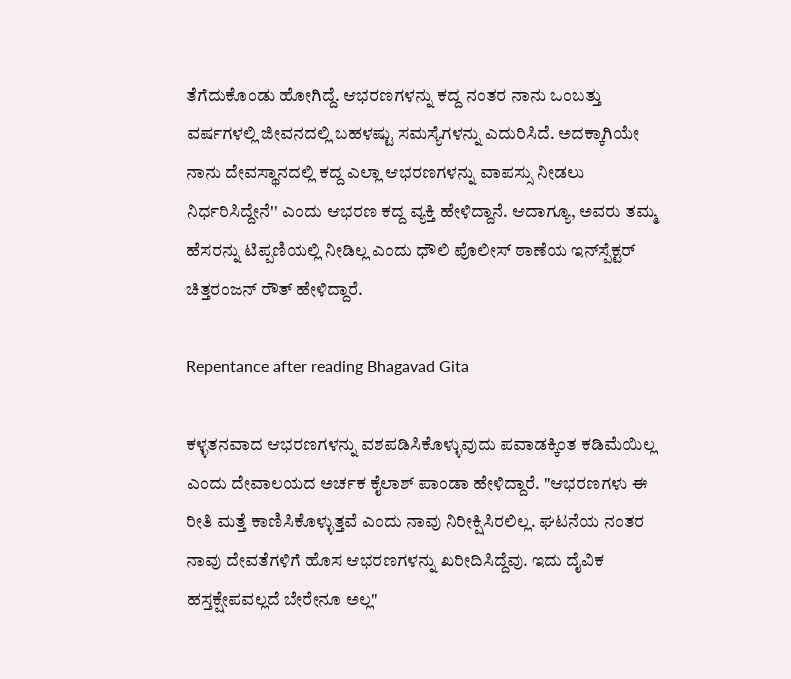ತೆಗೆದುಕೊಂಡು ಹೋಗಿದ್ದೆ. ಆಭರಣಗಳನ್ನು ಕದ್ದ ನಂತರ ನಾನು ಒಂಬತ್ತು ವರ್ಷಗಳಲ್ಲಿ ಜೀವನದಲ್ಲಿ ಬಹಳಷ್ಟು ಸಮಸ್ಯೆಗಳನ್ನು ಎದುರಿಸಿದೆ. ಅದಕ್ಕಾಗಿಯೇ ನಾನು ದೇವಸ್ಥಾನದಲ್ಲಿ ಕದ್ದ ಎಲ್ಲಾ ಆಭರಣಗಳನ್ನು ವಾಪಸ್ಸು ನೀಡಲು ನಿರ್ಧರಿಸಿದ್ದೇನೆ'' ಎಂದು ಆಭರಣ ಕದ್ದ ವ್ಯಕ್ತಿ ಹೇಳಿದ್ದಾನೆ. ಆದಾಗ್ಯೂ, ಅವರು ತಮ್ಮ ಹೆಸರನ್ನು ಟಿಪ್ಪಣಿಯಲ್ಲಿ ನೀಡಿಲ್ಲ ಎಂದು ಧೌಲಿ ಪೊಲೀಸ್ ಠಾಣೆಯ ಇನ್‌ಸ್ಪೆಕ್ಟರ್ ಚಿತ್ತರಂಜನ್ ರೌತ್ ಹೇಳಿದ್ದಾರೆ.

Repentance after reading Bhagavad Gita

ಕಳ್ಳತನವಾದ ಆಭರಣಗಳನ್ನು ವಶಪಡಿಸಿಕೊಳ್ಳುವುದು ಪವಾಡಕ್ಕಿಂತ ಕಡಿಮೆಯಿಲ್ಲ ಎಂದು ದೇವಾಲಯದ ಅರ್ಚಕ ಕೈಲಾಶ್ ಪಾಂಡಾ ಹೇಳಿದ್ದಾರೆ. "ಆಭರಣಗಳು ಈ ರೀತಿ ಮತ್ತೆ ಕಾಣಿಸಿಕೊಳ್ಳುತ್ತವೆ ಎಂದು ನಾವು ನಿರೀಕ್ಷಿಸಿರಲಿಲ್ಲ. ಘಟನೆಯ ನಂತರ ನಾವು ದೇವತೆಗಳಿಗೆ ಹೊಸ ಆಭರಣಗಳನ್ನು ಖರೀದಿಸಿದ್ದೆವು. ಇದು ದೈವಿಕ ಹಸ್ತಕ್ಷೇಪವಲ್ಲದೆ ಬೇರೇನೂ ಅಲ್ಲ"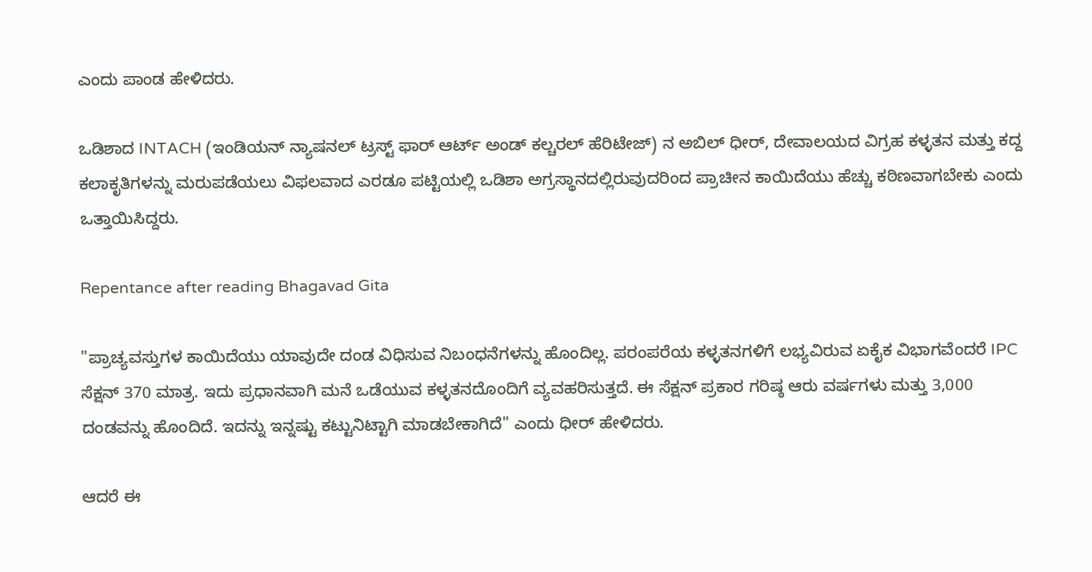ಎಂದು ಪಾಂಡ ಹೇಳಿದರು.

ಒಡಿಶಾದ INTACH (ಇಂಡಿಯನ್ ನ್ಯಾಷನಲ್ ಟ್ರಸ್ಟ್ ಫಾರ್ ಆರ್ಟ್ ಅಂಡ್ ಕಲ್ಚರಲ್ ಹೆರಿಟೇಜ್) ನ ಅಬಿಲ್ ಧೀರ್, ದೇವಾಲಯದ ವಿಗ್ರಹ ಕಳ್ಳತನ ಮತ್ತು ಕದ್ದ ಕಲಾಕೃತಿಗಳನ್ನು ಮರುಪಡೆಯಲು ವಿಫಲವಾದ ಎರಡೂ ಪಟ್ಟಿಯಲ್ಲಿ ಒಡಿಶಾ ಅಗ್ರಸ್ಥಾನದಲ್ಲಿರುವುದರಿಂದ ಪ್ರಾಚೀನ ಕಾಯಿದೆಯು ಹೆಚ್ಚು ಕಠಿಣವಾಗಬೇಕು ಎಂದು ಒತ್ತಾಯಿಸಿದ್ದರು.

Repentance after reading Bhagavad Gita

"ಪ್ರಾಚ್ಯವಸ್ತುಗಳ ಕಾಯಿದೆಯು ಯಾವುದೇ ದಂಡ ವಿಧಿಸುವ ನಿಬಂಧನೆಗಳನ್ನು ಹೊಂದಿಲ್ಲ. ಪರಂಪರೆಯ ಕಳ್ಳತನಗಳಿಗೆ ಲಭ್ಯವಿರುವ ಏಕೈಕ ವಿಭಾಗವೆಂದರೆ IPC ಸೆಕ್ಷನ್ 370 ಮಾತ್ರ. ಇದು ಪ್ರಧಾನವಾಗಿ ಮನೆ ಒಡೆಯುವ ಕಳ್ಳತನದೊಂದಿಗೆ ವ್ಯವಹರಿಸುತ್ತದೆ. ಈ ಸೆಕ್ಷನ್ ಪ್ರಕಾರ ಗರಿಷ್ಠ ಆರು ವರ್ಷಗಳು ಮತ್ತು 3,000 ದಂಡವನ್ನು ಹೊಂದಿದೆ. ಇದನ್ನು ಇನ್ನಷ್ಟು ಕಟ್ಟುನಿಟ್ಟಾಗಿ ಮಾಡಬೇಕಾಗಿದೆ'' ಎಂದು ಧೀರ್ ಹೇಳಿದರು.

ಆದರೆ ಈ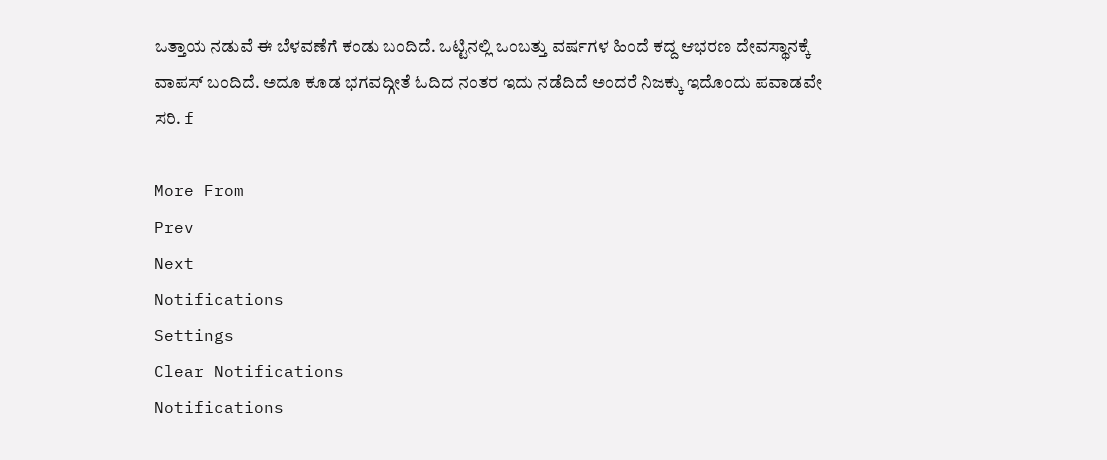ಒತ್ತಾಯ ನಡುವೆ ಈ ಬೆಳವಣೆಗೆ ಕಂಡು ಬಂದಿದೆ. ಒಟ್ಟಿನಲ್ಲಿ ಒಂಬತ್ತು ವರ್ಷಗಳ ಹಿಂದೆ ಕದ್ದ ಆಭರಣ ದೇವಸ್ಥಾನಕ್ಕೆ ವಾಪಸ್ ಬಂದಿದೆ. ಅದೂ ಕೂಡ ಭಗವದ್ಗೀತೆ ಓದಿದ ನಂತರ ಇದು ನಡೆದಿದೆ ಅಂದರೆ ನಿಜಕ್ಕು ಇದೊಂದು ಪವಾಡವೇ ಸರಿ. f

More From
Prev
Next
Notifications
Settings
Clear Notifications
Notifications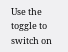Use the toggle to switch on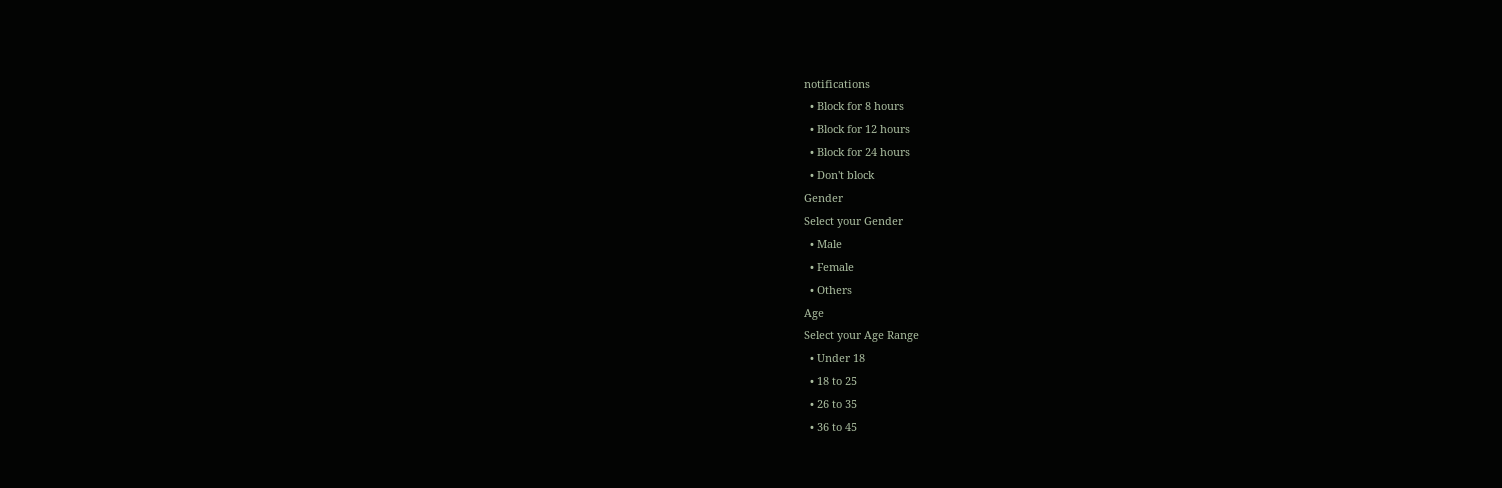notifications
  • Block for 8 hours
  • Block for 12 hours
  • Block for 24 hours
  • Don't block
Gender
Select your Gender
  • Male
  • Female
  • Others
Age
Select your Age Range
  • Under 18
  • 18 to 25
  • 26 to 35
  • 36 to 45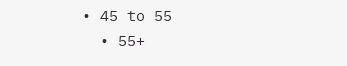• 45 to 55
  • 55+